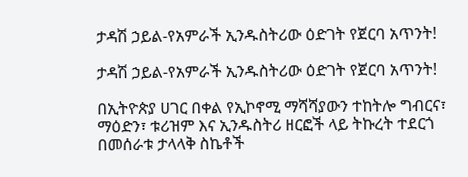ታዳሽ ኃይል-የአምራች ኢንዱስትሪው ዕድገት የጀርባ አጥንት!

ታዳሽ ኃይል-የአምራች ኢንዱስትሪው ዕድገት የጀርባ አጥንት!

በኢትዮጵያ ሀገር በቀል የኢኮኖሚ ማሻሻያውን ተከትሎ ግብርና፣ ማዕድን፣ ቱሪዝም እና ኢንዱስትሪ ዘርፎች ላይ ትኩረት ተደርጎ በመሰራቱ ታላላቅ ስኬቶች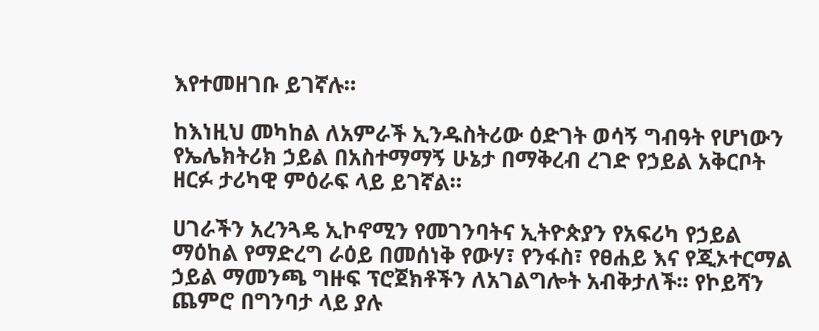እየተመዘገቡ ይገኛሉ።

ከእነዚህ መካከል ለአምራች ኢንዱስትሪው ዕድገት ወሳኝ ግብዓት የሆነውን የኤሌክትሪክ ኃይል በአስተማማኝ ሁኔታ በማቅረብ ረገድ የኃይል አቅርቦት ዘርፉ ታሪካዊ ምዕራፍ ላይ ይገኛል።

ሀገራችን አረንጓዴ ኢኮኖሚን የመገንባትና ኢትዮጵያን የአፍሪካ የኃይል ማዕከል የማድረግ ራዕይ በመሰነቅ የውሃ፣ የንፋስ፣ የፀሐይ እና የጂኦተርማል ኃይል ማመንጫ ግዙፍ ፕሮጀክቶችን ለአገልግሎት አብቅታለች፡፡ የኮይሻን ጨምሮ በግንባታ ላይ ያሉ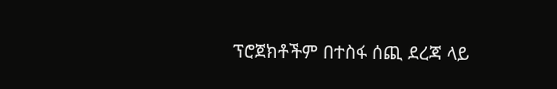ፕሮጀክቶችም በተስፋ ሰጪ ደረጃ ላይ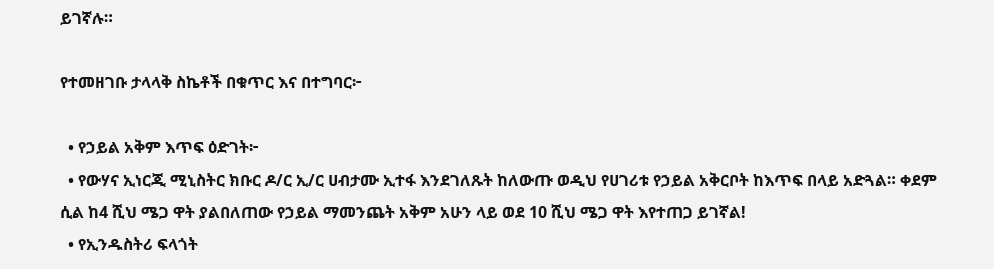ይገኛሉ።

የተመዘገቡ ታላላቅ ስኬቶች በቁጥር እና በተግባር፦

  • የኃይል አቅም እጥፍ ዕድገት፦
  • የውሃና ኢነርጂ ሚኒስትር ክቡር ዶ/ር ኢ/ር ሀብታሙ ኢተፋ እንደገለጹት ከለውጡ ወዲህ የሀገሪቱ የኃይል አቅርቦት ከእጥፍ በላይ አድጓል። ቀደም ሲል ከ4 ሺህ ሜጋ ዋት ያልበለጠው የኃይል ማመንጨት አቅም አሁን ላይ ወደ 10 ሺህ ሜጋ ዋት እየተጠጋ ይገኛል!
  • የኢንዱስትሪ ፍላጎት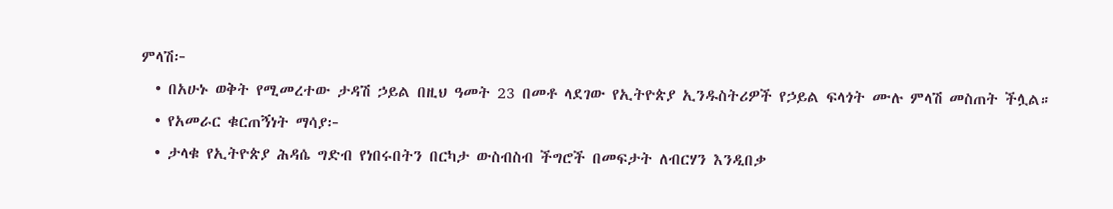ምላሽ፦
  • በአሁኑ ወቅት የሚመረተው ታዳሽ ኃይል በዚህ ዓመት 23 በመቶ ላደገው የኢትዮጵያ ኢንዱስትሪዎች የኃይል ፍላጎት ሙሉ ምላሽ መስጠት ችሏል።
  • የአመራር ቁርጠኝነት ማሳያ፦
  • ታላቁ የኢትዮጵያ ሕዳሴ ግድብ የነበሩበትን በርካታ ውስብስብ ችግሮች በመፍታት ለብርሃን እንዲበቃ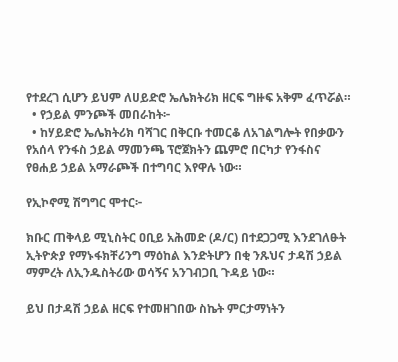የተደረገ ሲሆን ይህም ለሀይድሮ ኤሌክትሪክ ዘርፍ ግዙፍ አቅም ፈጥሯል።
  • የኃይል ምንጮች መበራከት፦
  • ከሃይድሮ ኤሌክትሪክ ባሻገር በቅርቡ ተመርቆ ለአገልግሎት የበቃውን የአሰላ የንፋስ ኃይል ማመንጫ ፕሮጀክትን ጨምሮ በርካታ የንፋስና የፀሐይ ኃይል አማራጮች በተግባር እየዋሉ ነው።

የኢኮኖሚ ሽግግር ሞተር፦

ክቡር ጠቅላይ ሚኒስትር ዐቢይ አሕመድ (ዶ/ር) በተደጋጋሚ እንደገለፁት ኢትዮጵያ የማኑፋክቸሪንግ ማዕከል እንድትሆን በቂ ንጹህና ታዳሽ ኃይል ማምረት ለኢንዱስትሪው ወሳኝና አንገብጋቢ ጉዳይ ነው።

ይህ በታዳሽ ኃይል ዘርፍ የተመዘገበው ስኬት ምርታማነትን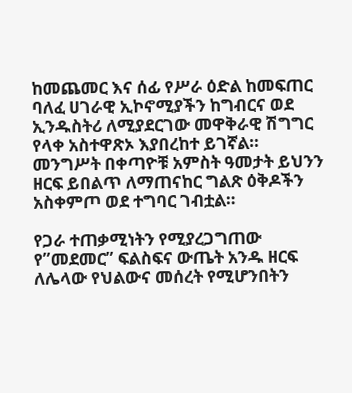ከመጨመር እና ሰፊ የሥራ ዕድል ከመፍጠር ባለፈ ሀገራዊ ኢኮኖሚያችን ከግብርና ወደ ኢንዱስትሪ ለሚያደርገው መዋቅራዊ ሽግግር የላቀ አስተዋጽኦ እያበረከተ ይገኛል። መንግሥት በቀጣዮቹ አምስት ዓመታት ይህንን ዘርፍ ይበልጥ ለማጠናከር ግልጽ ዕቅዶችን አስቀምጦ ወደ ተግባር ገብቷል።

የጋራ ተጠቃሚነትን የሚያረጋግጠው የ”መደመር” ፍልስፍና ውጤት አንዱ ዘርፍ ለሌላው የህልውና መሰረት የሚሆንበትን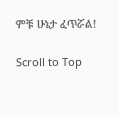ምቹ ሁኔታ ፈጥሯል!

Scroll to Top